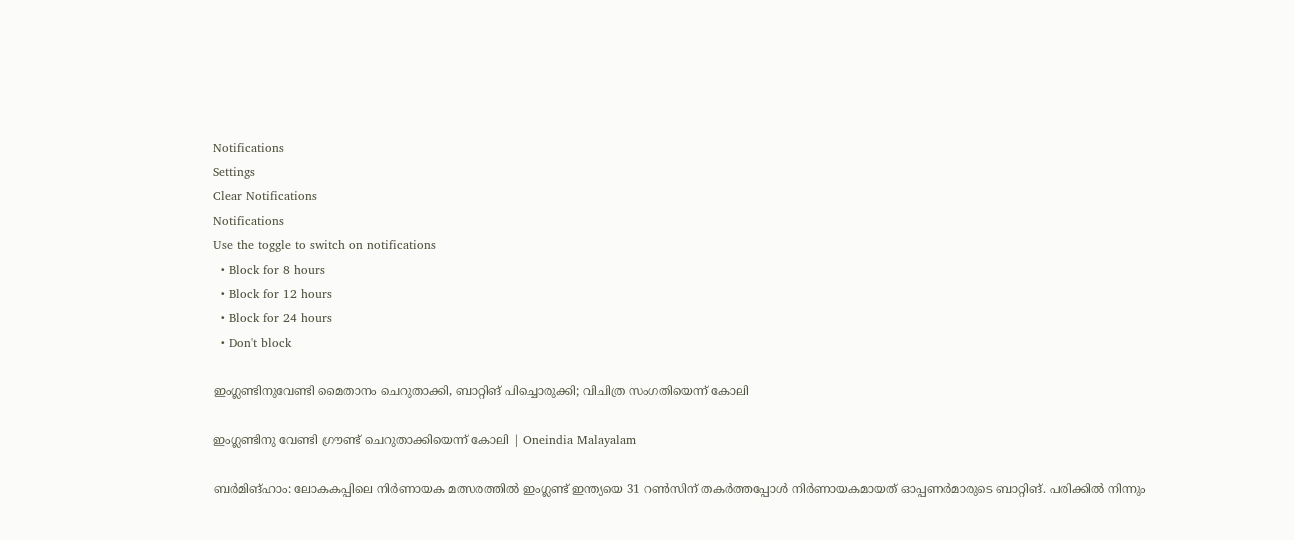Notifications
Settings
Clear Notifications
Notifications
Use the toggle to switch on notifications
  • Block for 8 hours
  • Block for 12 hours
  • Block for 24 hours
  • Don't block

ഇംഗ്ലണ്ടിനുവേണ്ടി മൈതാനം ചെറുതാക്കി, ബാറ്റിങ് പിച്ചൊരുക്കി; വിചിത്ര സംഗതിയെന്ന് കോലി

ഇംഗ്ലണ്ടിനു വേണ്ടി ഗ്രൗണ്ട് ചെറുതാക്കിയെന്ന് കോലി | Oneindia Malayalam

ബര്‍മിങ്ഹാം: ലോകകപ്പിലെ നിര്‍ണായക മത്സരത്തില്‍ ഇംഗ്ലണ്ട് ഇന്ത്യയെ 31 റണ്‍സിന് തകര്‍ത്തപ്പോള്‍ നിര്‍ണായകമായത് ഓപ്പണര്‍മാരുടെ ബാറ്റിങ്. പരിക്കില്‍ നിന്നും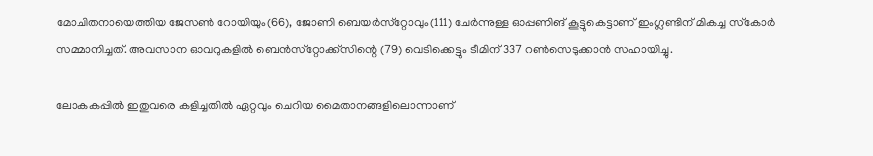മോചിതനായെത്തിയ ജേസണ്‍ റോയിയും(66), ജോണി ബെയര്‍സ്‌റ്റോവും(111) ചേര്‍ന്നുള്ള ഓപ്പണിങ് കൂട്ടുകെട്ടാണ് ഇംഗ്ലണ്ടിന് മികച്ച സ്‌കോര്‍ സമ്മാനിച്ചത്. അവസാന ഓവറുകളില്‍ ബെന്‍സ്‌റ്റോക്ക്‌സിന്റെ (79) വെടിക്കെട്ടും ടീമിന് 337 റണ്‍സെടുക്കാന്‍ സഹായിച്ചു.

ലോകകപ്പില്‍ ഇതുവരെ കളിച്ചതില്‍ ഏറ്റവും ചെറിയ മൈതാനങ്ങളിലൊന്നാണ്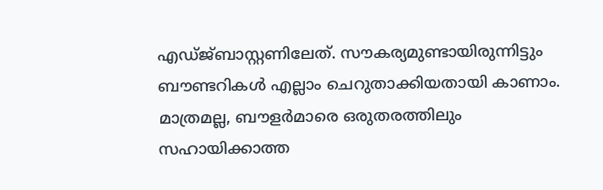എഡ്ജ്ബാസ്റ്റണിലേത്. സൗകര്യമുണ്ടായിരുന്നിട്ടും ബൗണ്ടറികള്‍ എല്ലാം ചെറുതാക്കിയതായി കാണാം. മാത്രമല്ല, ബൗളര്‍മാരെ ഒരുതരത്തിലും സഹായിക്കാത്ത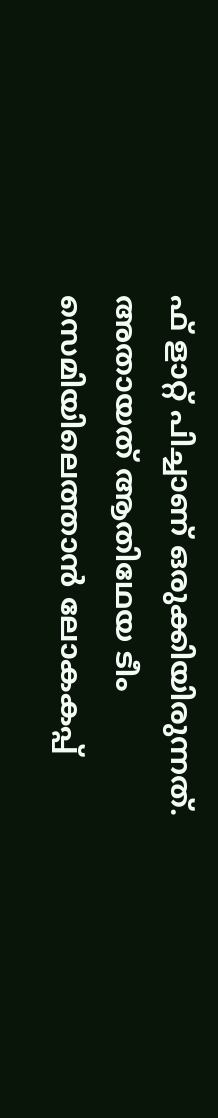ഫ് ളാറ്റ് പിച്ചാണ് ഒരുക്കിയിരുന്നത്. അതായത് ആതിഥേയ ടീം സെമിയിലെത്താന്‍ ലോകകപ്പ്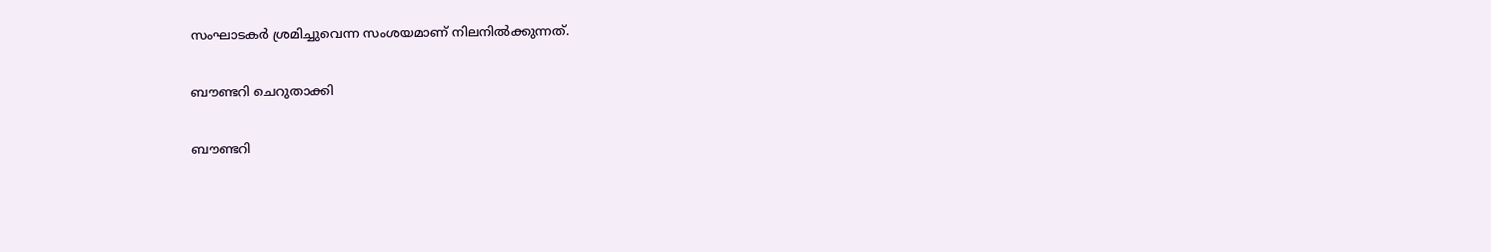സംഘാടകര്‍ ശ്രമിച്ചുവെന്ന സംശയമാണ് നിലനില്‍ക്കുന്നത്.

ബൗണ്ടറി ചെറുതാക്കി

ബൗണ്ടറി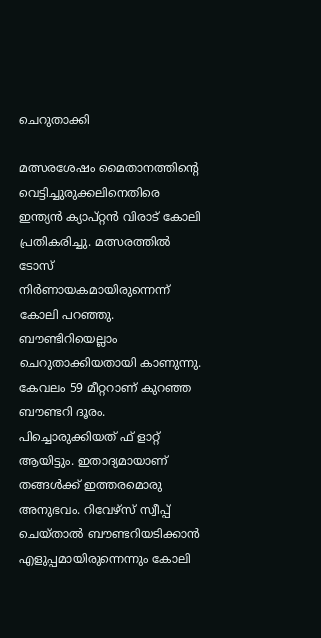ചെറുതാക്കി

മത്സരശേഷം മൈതാനത്തിന്റെ വെട്ടിച്ചുരുക്കലിനെതിരെ ഇന്ത്യന്‍ ക്യാപ്റ്റന്‍ വിരാട് കോലി പ്രതികരിച്ചു. മത്സരത്തില്‍ ടോസ് നിര്‍ണായകമായിരുന്നെന്ന് കോലി പറഞ്ഞു. ബൗണ്ടിറിയെല്ലാം ചെറുതാക്കിയതായി കാണുന്നു. കേവലം 59 മീറ്ററാണ് കുറഞ്ഞ ബൗണ്ടറി ദൂരം. പിച്ചൊരുക്കിയത് ഫ് ളാറ്റ് ആയിട്ടും. ഇതാദ്യമായാണ് തങ്ങള്‍ക്ക് ഇത്തരമൊരു അനുഭവം. റിവേഴ്‌സ് സ്വീപ്പ് ചെയ്താല്‍ ബൗണ്ടറിയടിക്കാന്‍ എളുപ്പമായിരുന്നെന്നും കോലി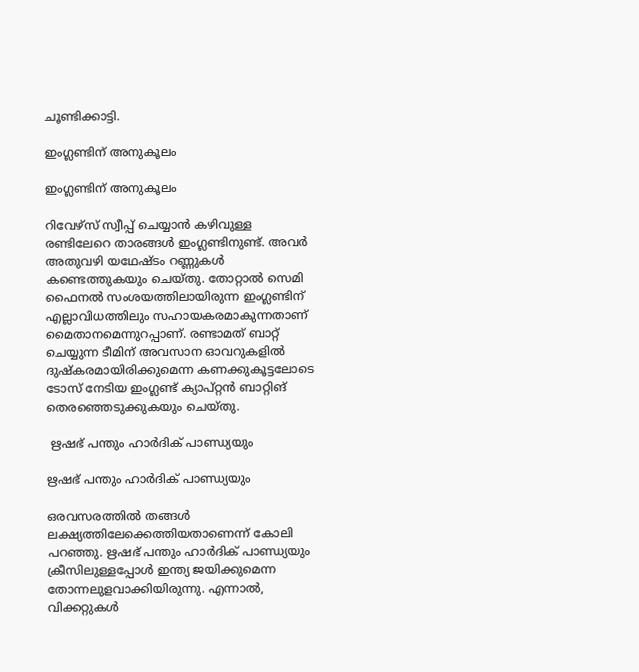ചൂണ്ടിക്കാട്ടി.

ഇംഗ്ലണ്ടിന് അനുകൂലം

ഇംഗ്ലണ്ടിന് അനുകൂലം

റിവേഴ്‌സ് സ്വീപ്പ് ചെയ്യാന്‍ കഴിവുള്ള രണ്ടിലേറെ താരങ്ങള്‍ ഇംഗ്ലണ്ടിനുണ്ട്. അവര്‍ അതുവഴി യഥേഷ്ടം റണ്ണുകള്‍ കണ്ടെത്തുകയും ചെയ്തു. തോറ്റാല്‍ സെമി ഫൈനല്‍ സംശയത്തിലായിരുന്ന ഇംഗ്ലണ്ടിന് എല്ലാവിധത്തിലും സഹായകരമാകുന്നതാണ് മൈതാനമെന്നുറപ്പാണ്. രണ്ടാമത് ബാറ്റ് ചെയ്യുന്ന ടീമിന് അവസാന ഓവറുകളില്‍ ദുഷ്‌കരമായിരിക്കുമെന്ന കണക്കുകൂട്ടലോടെ ടോസ് നേടിയ ഇംഗ്ലണ്ട് ക്യാപ്റ്റന്‍ ബാറ്റിങ് തെരഞ്ഞെടുക്കുകയും ചെയ്തു.

 ഋഷഭ് പന്തും ഹാര്‍ദിക് പാണ്ഡ്യയും

ഋഷഭ് പന്തും ഹാര്‍ദിക് പാണ്ഡ്യയും

ഒരവസരത്തില്‍ തങ്ങള്‍ ലക്ഷ്യത്തിലേക്കെത്തിയതാണെന്ന് കോലി പറഞ്ഞു. ഋഷഭ് പന്തും ഹാര്‍ദിക് പാണ്ഡ്യയും ക്രീസിലുള്ളപ്പോള്‍ ഇന്ത്യ ജയിക്കുമെന്ന തോന്നലുളവാക്കിയിരുന്നു. എന്നാല്‍, വിക്കറ്റുകള്‍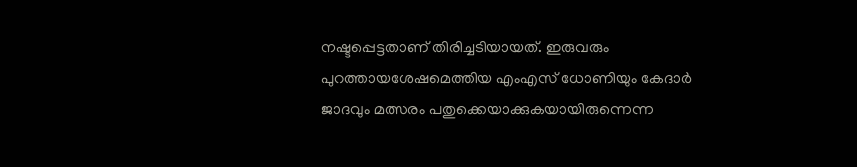നഷ്ടപ്പെട്ടതാണ് തിരിച്ചടിയായത്. ഇരുവരും പുറത്തായശേഷമെത്തിയ എംഎസ് ധോണിയും കേദാര്‍ ജാദവും മത്സരം പതുക്കെയാക്കുകയായിരുന്നെന്ന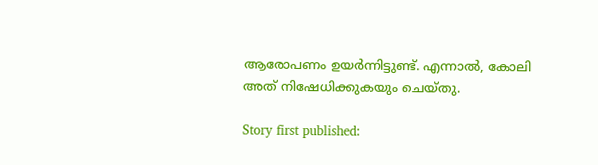ആരോപണം ഉയര്‍ന്നിട്ടുണ്ട്. എന്നാല്‍, കോലി അത് നിഷേധിക്കുകയും ചെയ്തു.

Story first published: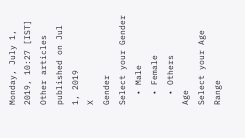Monday, July 1, 2019, 10:27 [IST]
Other articles published on Jul 1, 2019
X
Gender
Select your Gender
  • Male
  • Female
  • Others
Age
Select your Age Range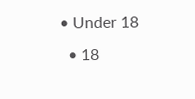• Under 18
  • 18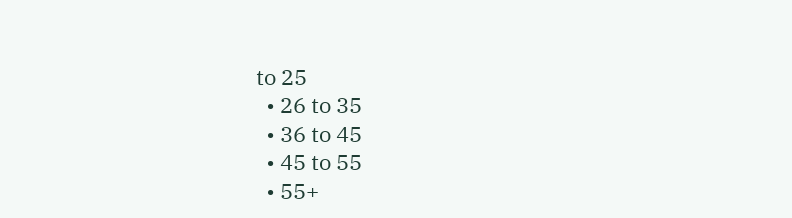to 25
  • 26 to 35
  • 36 to 45
  • 45 to 55
  • 55+